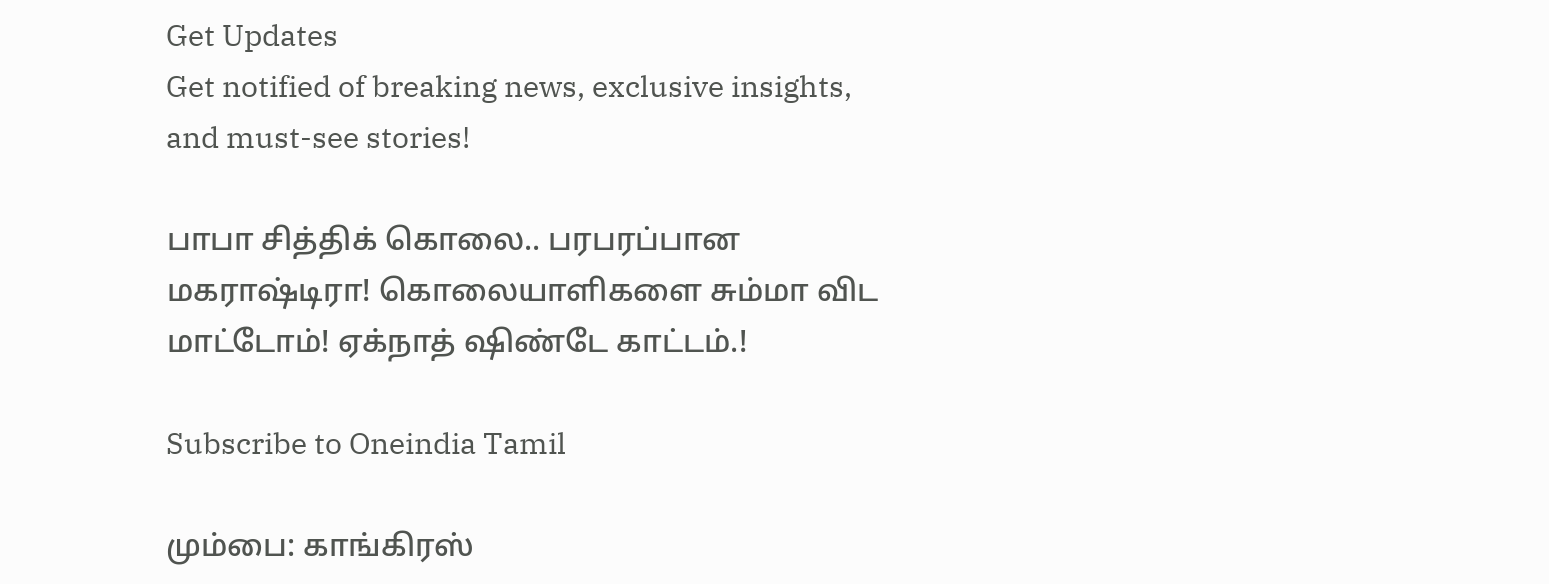Get Updates
Get notified of breaking news, exclusive insights, and must-see stories!

பாபா சித்திக் கொலை.. பரபரப்பான மகராஷ்டிரா! கொலையாளிகளை சும்மா விட மாட்டோம்! ஏக்நாத் ஷிண்டே காட்டம்.!

Subscribe to Oneindia Tamil

மும்பை: காங்கிரஸ்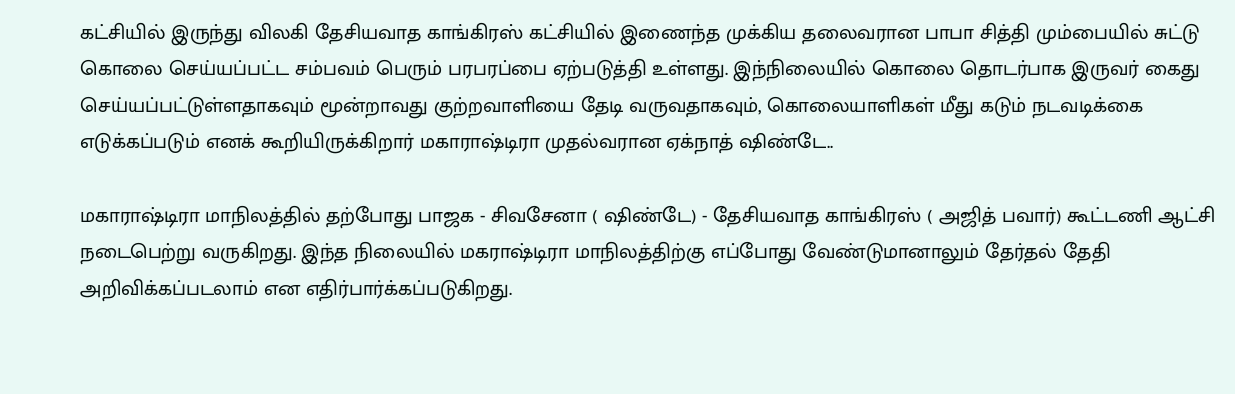கட்சியில் இருந்து விலகி தேசியவாத காங்கிரஸ் கட்சியில் இணைந்த முக்கிய தலைவரான பாபா சித்தி மும்பையில் சுட்டு கொலை செய்யப்பட்ட சம்பவம் பெரும் பரபரப்பை ஏற்படுத்தி உள்ளது. இந்நிலையில் கொலை தொடர்பாக இருவர் கைது செய்யப்பட்டுள்ளதாகவும் மூன்றாவது குற்றவாளியை தேடி வருவதாகவும், கொலையாளிகள் மீது கடும் நடவடிக்கை எடுக்கப்படும் எனக் கூறியிருக்கிறார் மகாராஷ்டிரா முதல்வரான ஏக்நாத் ஷிண்டே..

மகாராஷ்டிரா மாநிலத்தில் தற்போது பாஜக - சிவசேனா ( ஷிண்டே) - தேசியவாத காங்கிரஸ் ( அஜித் பவார்) கூட்டணி ஆட்சி நடைபெற்று வருகிறது. இந்த நிலையில் மகராஷ்டிரா மாநிலத்திற்கு எப்போது வேண்டுமானாலும் தேர்தல் தேதி அறிவிக்கப்படலாம் என எதிர்பார்க்கப்படுகிறது.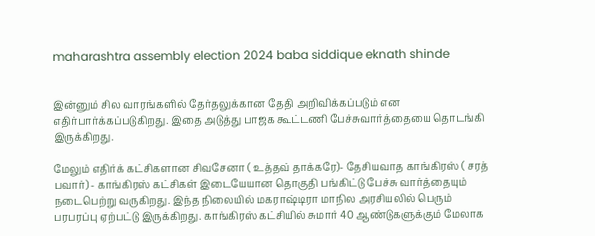maharashtra assembly election 2024 baba siddique eknath shinde


இன்னும் சில வாரங்களில் தேர்தலுக்கான தேதி அறிவிக்கப்படும் என எதிர்பார்க்கப்படுகிறது. இதை அடுத்து பாஜக கூட்டணி பேச்சுவார்த்தையை தொடங்கி இருக்கிறது.

மேலும் எதிர்க் கட்சிகளான சிவசேனா ( உத்தவ் தாக்கரே)- தேசியவாத காங்கிரஸ் ( சரத் பவார்) - காங்கிரஸ் கட்சிகள் இடையேயான தொகுதி பங்கிட்டு பேச்சு வார்த்தையும் நடைபெற்று வருகிறது. இந்த நிலையில் மகராஷ்டிரா மாநில அரசியலில் பெரும் பரபரப்பு ஏற்பட்டு இருக்கிறது. காங்கிரஸ் கட்சியில் சுமார் 40 ஆண்டுகளுக்கும் மேலாக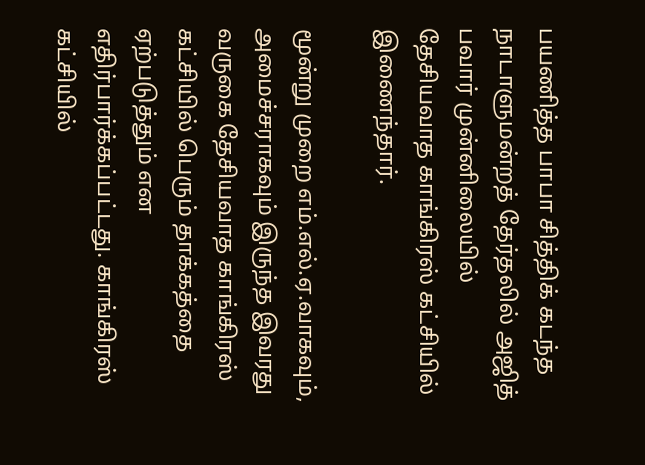பயணித்த பாபா சித்திக் கடந்த நாடாளுமன்றத் தேர்தலில் அஜித் பவார் முன்னிலையில் தேசியவாத காங்கிரஸ் கட்சியில் இணைந்தார்.

மூன்று முறை எம்.எல்.ஏ.வாகவும், அமைச்சராகவும் இருந்த இவரது வருகை தேசியவாத காங்கிரஸ் கட்சியில் பெரும் தாக்கத்தை ஏற்படுத்தும் என எதிர்பார்க்கப்பட்டது. காங்கிரஸ் கட்சியில்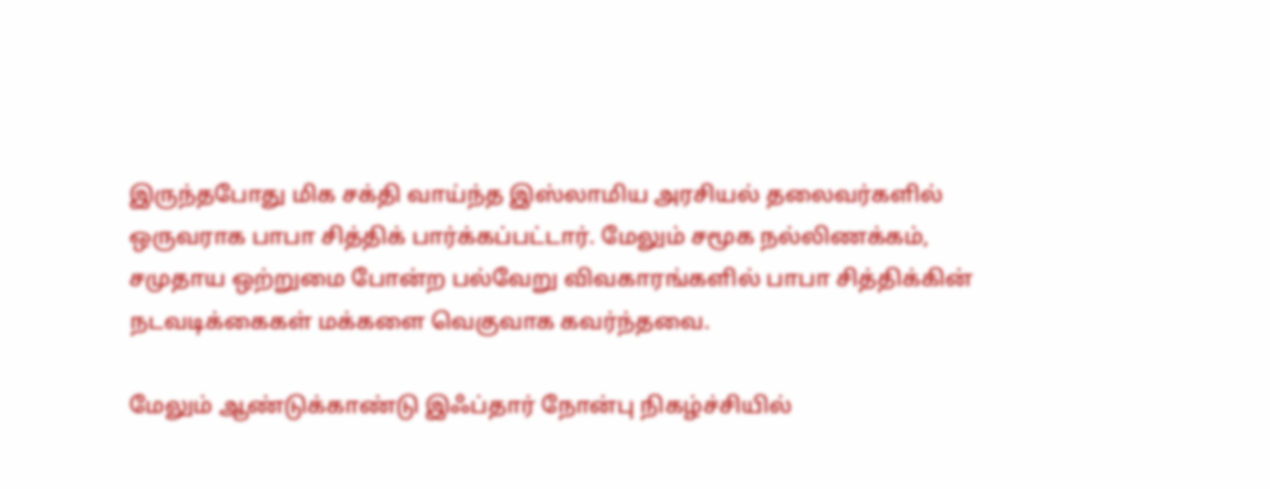இருந்தபோது மிக சக்தி வாய்ந்த இஸ்லாமிய அரசியல் தலைவர்களில் ஒருவராக பாபா சித்திக் பார்க்கப்பட்டார். மேலும் சமூக நல்லிணக்கம், சமுதாய ஒற்றுமை போன்ற பல்வேறு விவகாரங்களில் பாபா சித்திக்கின் நடவடிக்கைகள் மக்களை வெகுவாக கவர்ந்தவை.

மேலும் ஆண்டுக்காண்டு இஃப்தார் நோன்பு நிகழ்ச்சியில்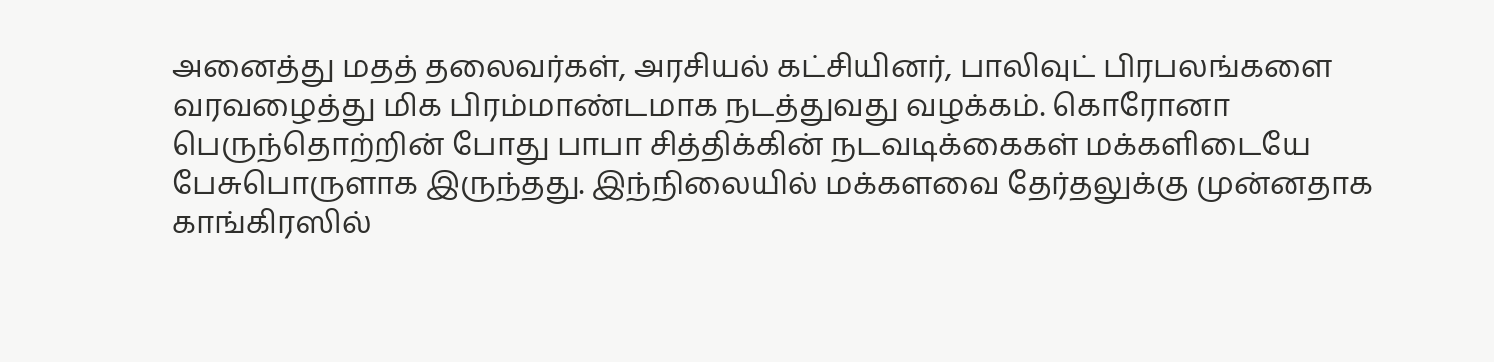அனைத்து மதத் தலைவர்கள், அரசியல் கட்சியினர், பாலிவுட் பிரபலங்களை வரவழைத்து மிக பிரம்மாண்டமாக நடத்துவது வழக்கம். கொரோனா பெருந்தொற்றின் போது பாபா சித்திக்கின் நடவடிக்கைகள் மக்களிடையே பேசுபொருளாக இருந்தது. இந்நிலையில் மக்களவை தேர்தலுக்கு முன்னதாக காங்கிரஸில்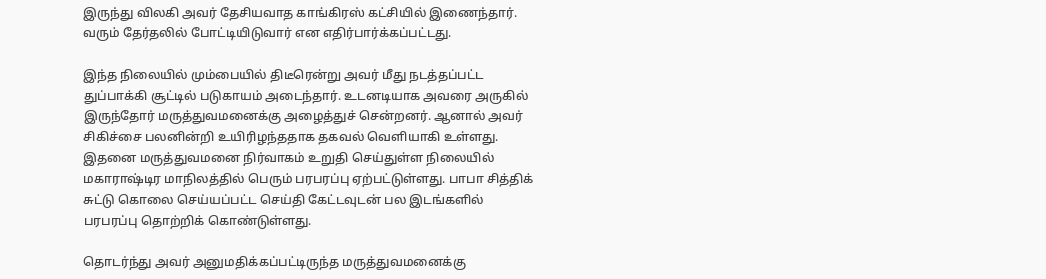இருந்து விலகி அவர் தேசியவாத காங்கிரஸ் கட்சியில் இணைந்தார். வரும் தேர்தலில் போட்டியிடுவார் என எதிர்பார்க்கப்பட்டது.

இந்த நிலையில் மும்பையில் திடீரென்று அவர் மீது நடத்தப்பட்ட துப்பாக்கி சூட்டில் படுகாயம் அடைந்தார். உடனடியாக அவரை அருகில் இருந்தோர் மருத்துவமனைக்கு அழைத்துச் சென்றனர். ஆனால் அவர் சிகிச்சை பலனின்றி உயிரிழந்ததாக தகவல் வெளியாகி உள்ளது. இதனை மருத்துவமனை நிர்வாகம் உறுதி செய்துள்ள நிலையில் மகாராஷ்டிர மாநிலத்தில் பெரும் பரபரப்பு ஏற்பட்டுள்ளது. பாபா சித்திக் சுட்டு கொலை செய்யப்பட்ட செய்தி கேட்டவுடன் பல இடங்களில் பரபரப்பு தொற்றிக் கொண்டுள்ளது.

தொடர்ந்து அவர் அனுமதிக்கப்பட்டிருந்த மருத்துவமனைக்கு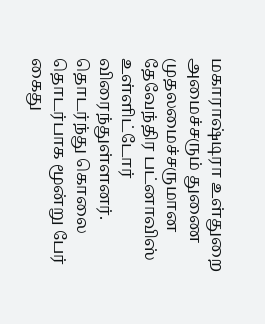மகாராஷ்டிரா உள்துறை அமைச்சரும் துணை முதலமைச்சருமான தேவேந்திர பட்னாவிஸ் உள்ளிட்டோர் விரைந்துள்ளனர். தொடர்ந்து கொலை தொடர்பாக மூன்று பேர் கைது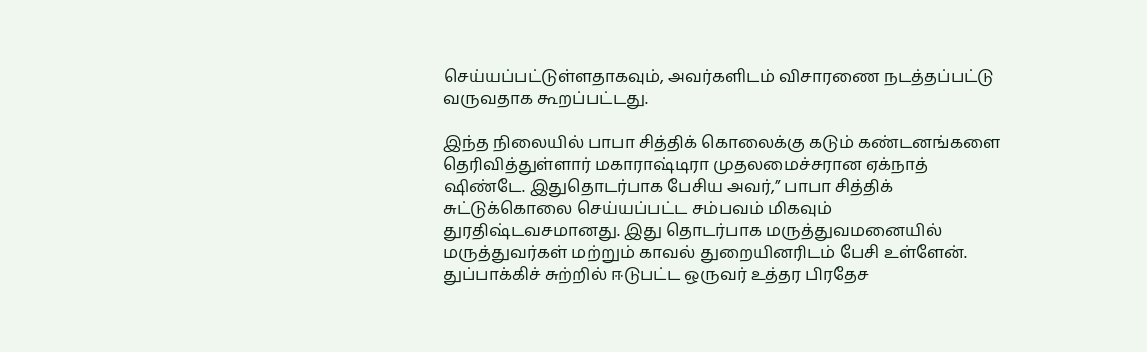செய்யப்பட்டுள்ளதாகவும், அவர்களிடம் விசாரணை நடத்தப்பட்டு வருவதாக கூறப்பட்டது.

இந்த நிலையில் பாபா சித்திக் கொலைக்கு கடும் கண்டனங்களை தெரிவித்துள்ளார் மகாராஷ்டிரா முதலமைச்சரான ஏக்நாத் ஷிண்டே. இதுதொடர்பாக பேசிய அவர்,” பாபா சித்திக் சுட்டுக்கொலை செய்யப்பட்ட சம்பவம் மிகவும் துரதிஷ்டவசமானது. இது தொடர்பாக மருத்துவமனையில் மருத்துவர்கள் மற்றும் காவல் துறையினரிடம் பேசி உள்ளேன். துப்பாக்கிச் சுற்றில் ஈடுபட்ட ஒருவர் உத்தர பிரதேச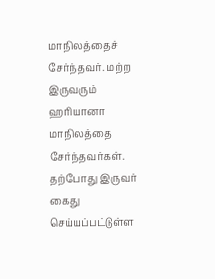மாநிலத்தைச் சேர்ந்தவர். மற்ற இருவரும் ஹரியானா மாநிலத்தை சேர்ந்தவர்கள். தற்போது இருவர் கைது செய்யப்பட்டுள்ள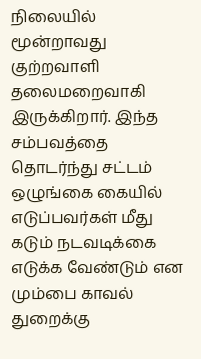நிலையில் மூன்றாவது குற்றவாளி தலைமறைவாகி இருக்கிறார். இந்த சம்பவத்தை தொடர்ந்து சட்டம் ஒழுங்கை கையில் எடுப்பவர்கள் மீது கடும் நடவடிக்கை எடுக்க வேண்டும் என மும்பை காவல் துறைக்கு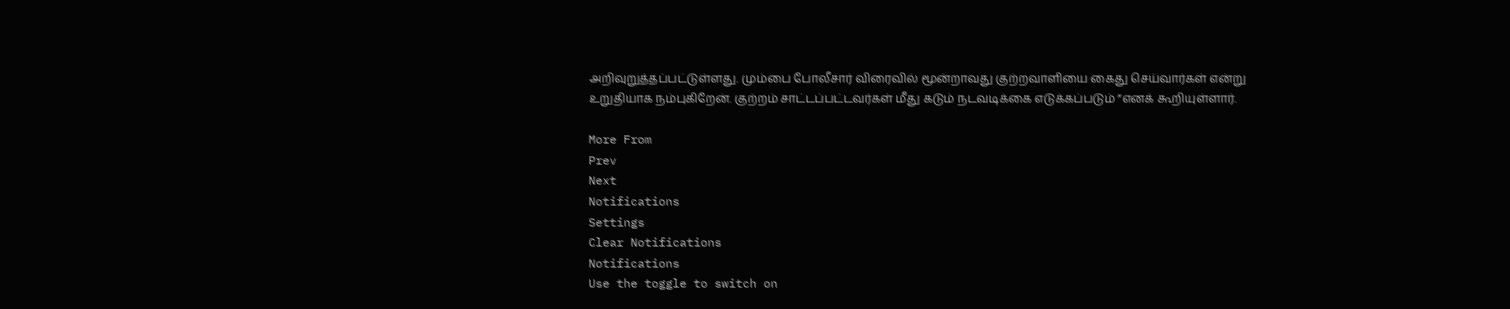அறிவுறுத்தப்பட்டுள்ளது. மும்பை போலீசார் விரைவில் மூன்றாவது குற்றவாளியை கைது செய்வார்கள் என்று உறுதியாக நம்புகிறேன். குற்றம் சாட்டப்பட்டவர்கள் மீது கடும் நடவடிக்கை எடுக்கப்படும் ”எனக் கூறியுள்ளார்.

More From
Prev
Next
Notifications
Settings
Clear Notifications
Notifications
Use the toggle to switch on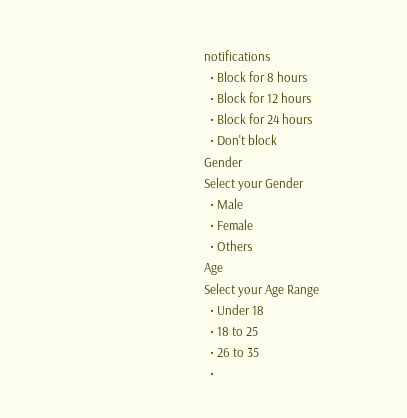notifications
  • Block for 8 hours
  • Block for 12 hours
  • Block for 24 hours
  • Don't block
Gender
Select your Gender
  • Male
  • Female
  • Others
Age
Select your Age Range
  • Under 18
  • 18 to 25
  • 26 to 35
  •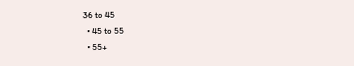36 to 45
  • 45 to 55
  • 55+